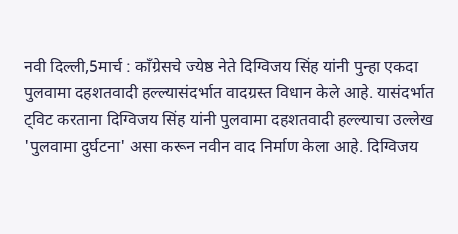नवी दिल्ली,5मार्च : काँग्रेसचे ज्येष्ठ नेते दिग्विजय सिंह यांनी पुन्हा एकदा पुलवामा दहशतवादी हल्ल्यासंदर्भात वादग्रस्त विधान केले आहे. यासंदर्भात ट्विट करताना दिग्विजय सिंह यांनी पुलवामा दहशतवादी हल्ल्याचा उल्लेख 'पुलवामा दुर्घटना' असा करून नवीन वाद निर्माण केला आहे. दिग्विजय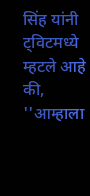सिंह यांनी ट्विटमध्ये म्हटले आहे की, ''आम्हाला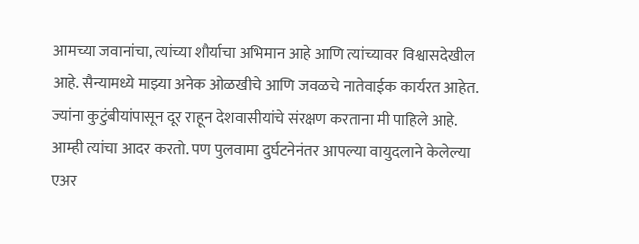आमच्या जवानांचा, त्यांच्या शौर्याचा अभिमान आहे आणि त्यांच्यावर विश्वासदेखील आहे. सैन्यामध्ये माझ्या अनेक ओळखीचे आणि जवळचे नातेवाईक कार्यरत आहेत. ज्यांना कुटुंबीयांपासून दूर राहून देशवासीयांचे संरक्षण करताना मी पाहिले आहे. आम्ही त्यांचा आदर करतो. पण पुलवामा दुर्घटनेनंतर आपल्या वायुदलाने केलेल्या एअर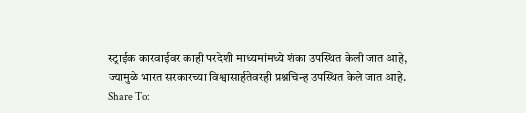स्ट्राईक कारवाईवर काही परदेशी माध्यमांमध्ये शंका उपस्थित केली जात आहे, ज्यामुळे भारत सरकारच्या विश्वासार्हतेवरही प्रश्नचिन्ह उपस्थित केले जात आहे.
Share To: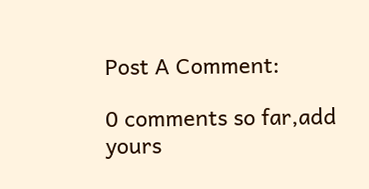Post A Comment:

0 comments so far,add yours